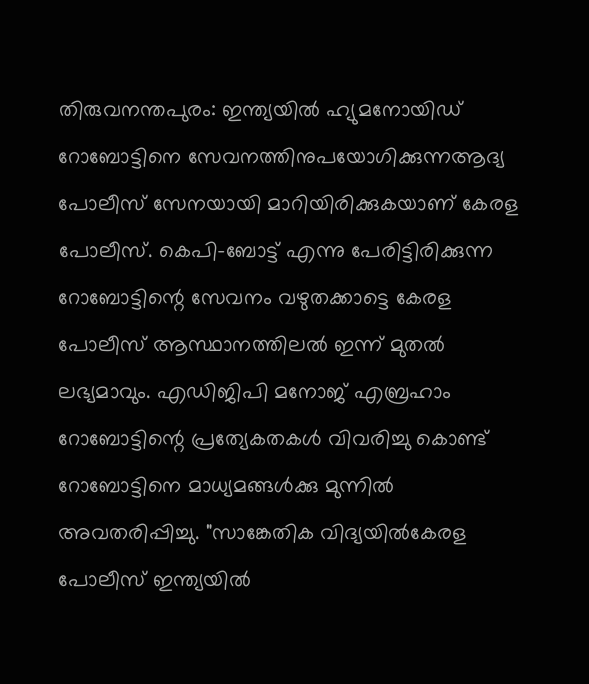തിരുവനന്തപുരം: ഇന്ത്യയിൽ ഹ്യുമനോയിഡ് റോബോട്ടിനെ സേവനത്തിനുപയോഗിക്കുന്നആദ്യ പോലീസ് സേനയായി മാറിയിരിക്കുകയാണ് കേരള പോലീസ്. കെപി-ബോട്ട് എന്നു പേരിട്ടിരിക്കുന്ന റോബോട്ടിന്റെ സേവനം വഴുതക്കാട്ടെ കേരള പോലീസ് ആസ്ഥാനത്തിലൽ ഇന്ന് മുതൽ ലഭ്യമാവും. എഡിജിപി മനോജ് എബ്രഹാം റോബോട്ടിന്റെ പ്രത്യേകതകൾ വിവരിച്ചു കൊണ്ട് റോബോട്ടിനെ മാധ്യമങ്ങൾക്കു മുന്നിൽ അവതരിപ്പിച്ചു. "സാങ്കേതിക വിദ്യയിൽകേരള പോലീസ് ഇന്ത്യയിൽ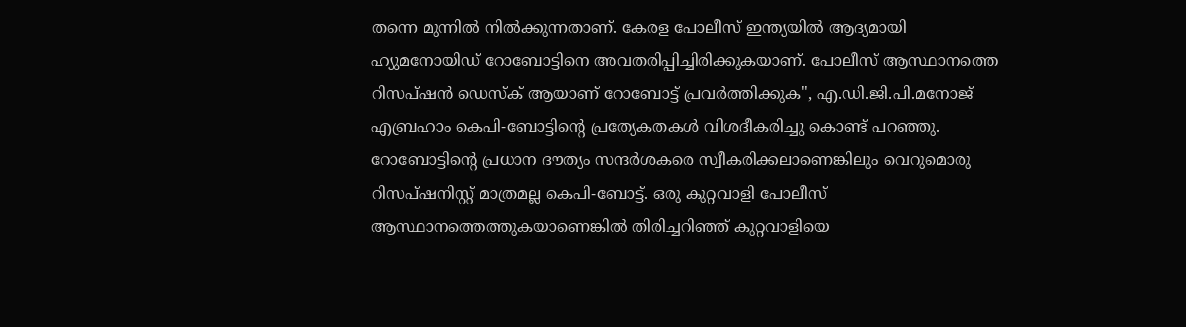തന്നെ മുന്നിൽ നിൽക്കുന്നതാണ്. കേരള പോലീസ് ഇന്ത്യയിൽ ആദ്യമായി ഹ്യുമനോയിഡ് റോബോട്ടിനെ അവതരിപ്പിച്ചിരിക്കുകയാണ്. പോലീസ് ആസ്ഥാനത്തെ റിസപ്ഷൻ ഡെസ്ക് ആയാണ് റോബോട്ട് പ്രവർത്തിക്കുക", എ.ഡി.ജി.പി.മനോജ് എബ്രഹാം കെപി-ബോട്ടിന്റെ പ്രത്യേകതകൾ വിശദീകരിച്ചു കൊണ്ട് പറഞ്ഞു. റോബോട്ടിന്റെ പ്രധാന ദൗത്യം സന്ദർശകരെ സ്വീകരിക്കലാണെങ്കിലും വെറുമൊരു റിസപ്ഷനിസ്റ്റ് മാത്രമല്ല കെപി-ബോട്ട്. ഒരു കുറ്റവാളി പോലീസ് ആസ്ഥാനത്തെത്തുകയാണെങ്കിൽ തിരിച്ചറിഞ്ഞ് കുറ്റവാളിയെ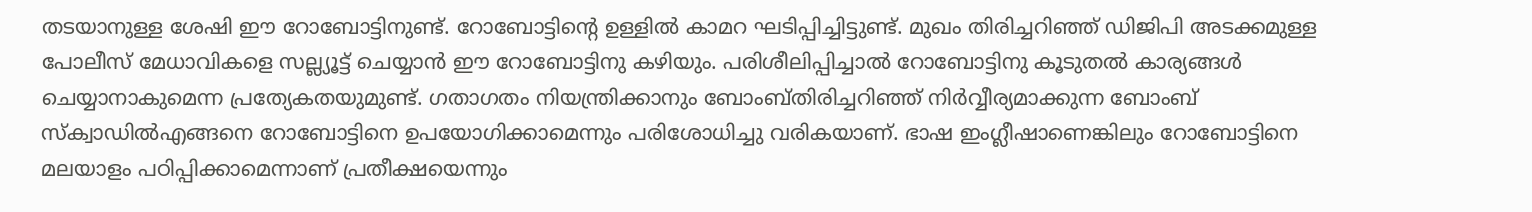തടയാനുള്ള ശേഷി ഈ റോബോട്ടിനുണ്ട്. റോബോട്ടിന്റെ ഉള്ളിൽ കാമറ ഘടിപ്പിച്ചിട്ടുണ്ട്. മുഖം തിരിച്ചറിഞ്ഞ് ഡിജിപി അടക്കമുള്ള പോലീസ് മേധാവികളെ സല്ല്യൂട്ട് ചെയ്യാൻ ഈ റോബോട്ടിനു കഴിയും. പരിശീലിപ്പിച്ചാൽ റോബോട്ടിനു കൂടുതൽ കാര്യങ്ങൾ ചെയ്യാനാകുമെന്ന പ്രത്യേകതയുമുണ്ട്. ഗതാഗതം നിയന്ത്രിക്കാനും ബോംബ്തിരിച്ചറിഞ്ഞ് നിർവ്വീര്യമാക്കുന്ന ബോംബ് സ്ക്വാഡിൽഎങ്ങനെ റോബോട്ടിനെ ഉപയോഗിക്കാമെന്നും പരിശോധിച്ചു വരികയാണ്. ഭാഷ ഇംഗ്ലീഷാണെങ്കിലും റോബോട്ടിനെ മലയാളം പഠിപ്പിക്കാമെന്നാണ് പ്രതീക്ഷയെന്നും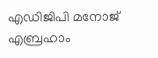എഡിജിപി മനോജ് എബ്രഹാം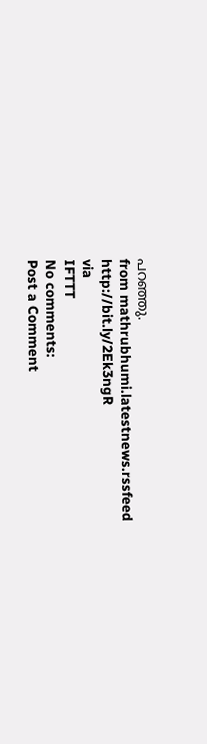പറഞ്ഞു.
from mathrubhumi.latestnews.rssfeed http://bit.ly/2Ek3ngR
via
IFTTT
No comments:
Post a Comment